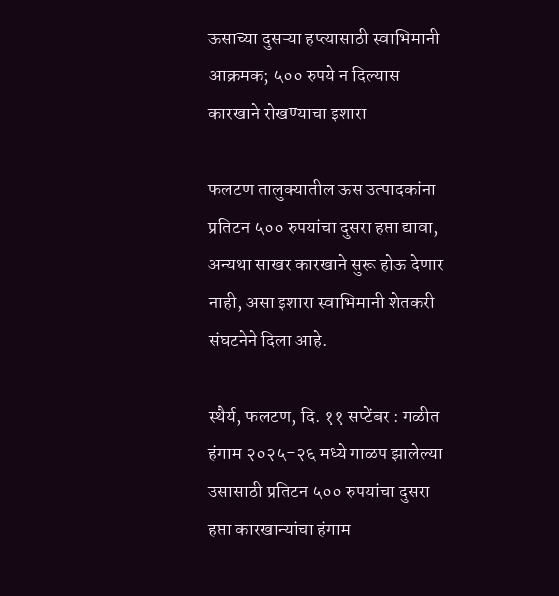ऊसाच्या दुसऱ्या हप्त्यासाठी स्वाभिमानी आक्रमक; ५०० रुपये न दिल्यास कारखाने रोखण्याचा इशारा

फलटण तालुक्यातील ऊस उत्पादकांना प्रतिटन ५०० रुपयांचा दुसरा हप्ता द्यावा, अन्यथा साखर कारखाने सुरू होऊ देणार नाही, असा इशारा स्वाभिमानी शेतकरी संघटनेने दिला आहे.

स्थैर्य, फलटण, दि. ११ सप्टेंबर : गळीत हंगाम २०२५-२६ मध्ये गाळप झालेल्या उसासाठी प्रतिटन ५०० रुपयांचा दुसरा हप्ता कारखान्यांचा हंगाम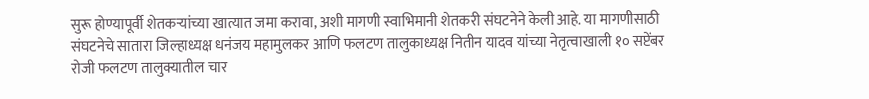सुरू होण्यापूर्वी शेतकऱ्यांच्या खात्यात जमा करावा, अशी मागणी स्वाभिमानी शेतकरी संघटनेने केली आहे. या मागणीसाठी संघटनेचे सातारा जिल्हाध्यक्ष धनंजय महामुलकर आणि फलटण तालुकाध्यक्ष नितीन यादव यांच्या नेतृत्वाखाली १० सप्टेंबर रोजी फलटण तालुक्यातील चार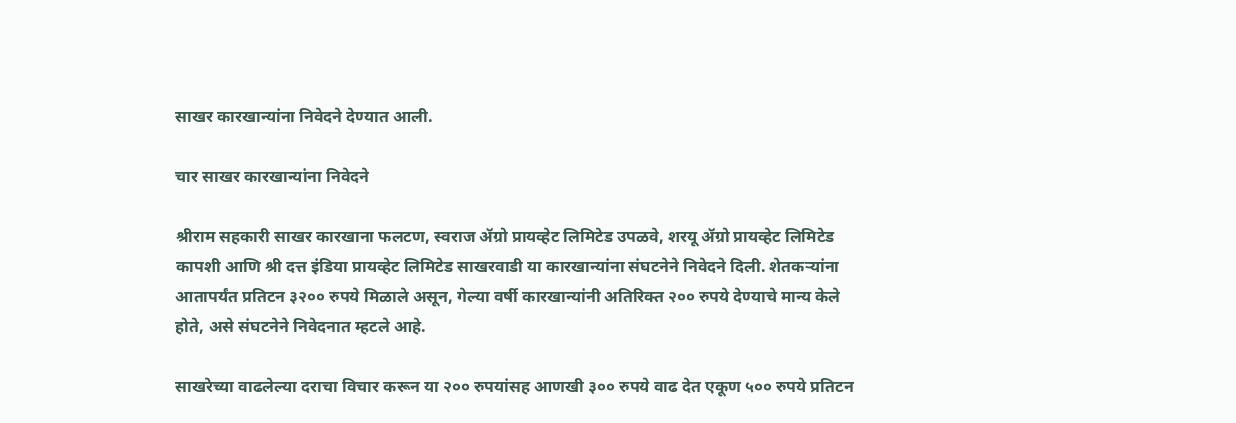साखर कारखान्यांना निवेदने देण्यात आली.

चार साखर कारखान्यांना निवेदने

श्रीराम सहकारी साखर कारखाना फलटण, स्वराज ॲग्रो प्रायव्हेट लिमिटेड उपळवे, शरयू ॲग्रो प्रायव्हेट लिमिटेड कापशी आणि श्री दत्त इंडिया प्रायव्हेट लिमिटेड साखरवाडी या कारखान्यांना संघटनेने निवेदने दिली. शेतकऱ्यांना आतापर्यंत प्रतिटन ३२०० रुपये मिळाले असून, गेल्या वर्षी कारखान्यांनी अतिरिक्त २०० रुपये देण्याचे मान्य केले होते, असे संघटनेने निवेदनात म्हटले आहे.

साखरेच्या वाढलेल्या दराचा विचार करून या २०० रुपयांसह आणखी ३०० रुपये वाढ देत एकूण ५०० रुपये प्रतिटन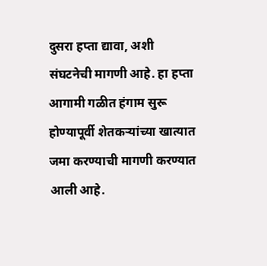दुसरा हप्ता द्यावा, अशी संघटनेची मागणी आहे. हा हप्ता आगामी गळीत हंगाम सुरू होण्यापूर्वी शेतकऱ्यांच्या खात्यात जमा करण्याची मागणी करण्यात आली आहे.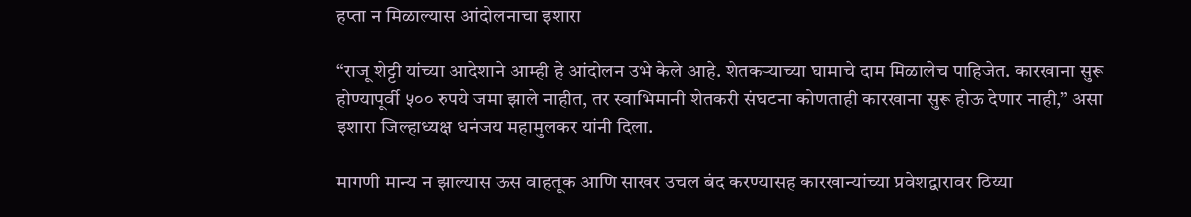हप्ता न मिळाल्यास आंदोलनाचा इशारा

“राजू शेट्टी यांच्या आदेशाने आम्ही हे आंदोलन उभे केले आहे. शेतकऱ्याच्या घामाचे दाम मिळालेच पाहिजेत. कारखाना सुरू होण्यापूर्वी ५०० रुपये जमा झाले नाहीत, तर स्वाभिमानी शेतकरी संघटना कोणताही कारखाना सुरू होऊ देणार नाही,” असा इशारा जिल्हाध्यक्ष धनंजय महामुलकर यांनी दिला.

मागणी मान्य न झाल्यास ऊस वाहतूक आणि साखर उचल बंद करण्यासह कारखान्यांच्या प्रवेशद्वारावर ठिय्या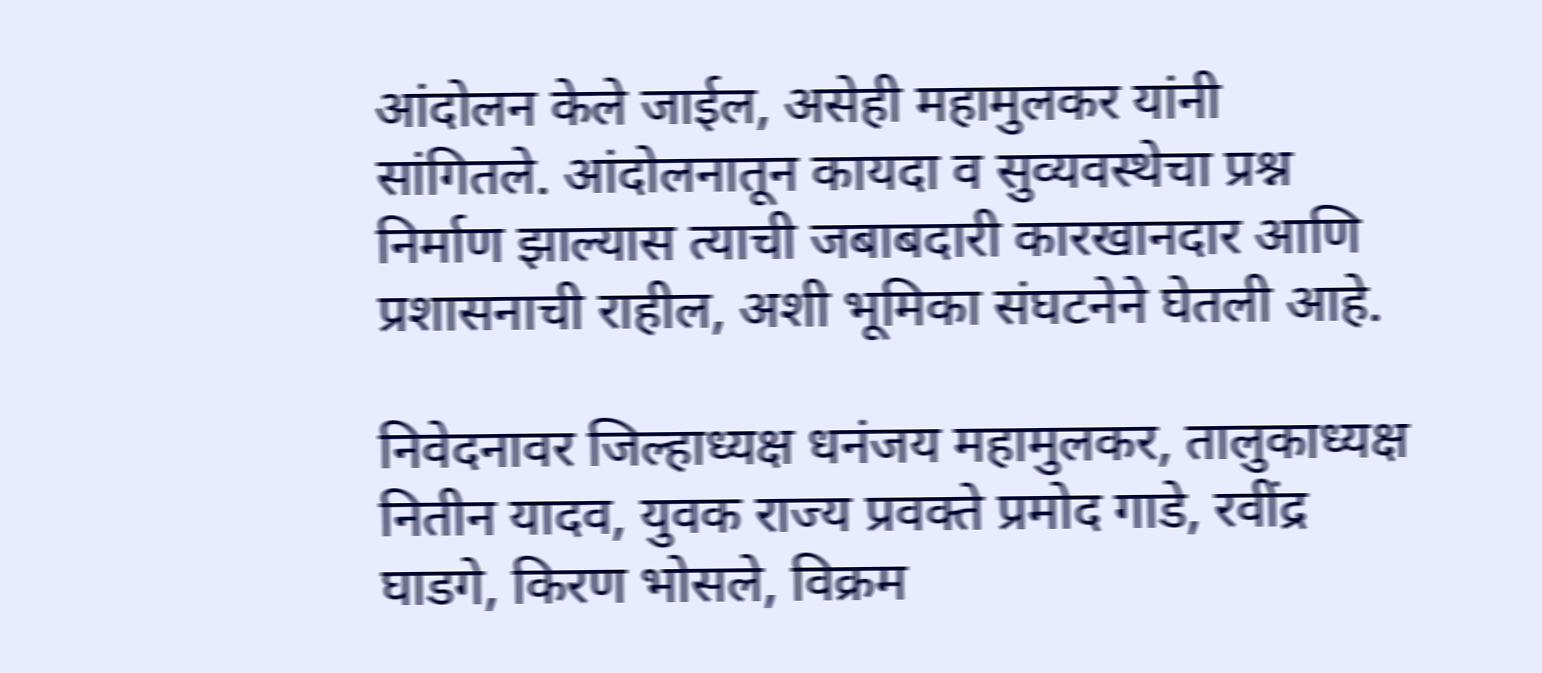आंदोलन केले जाईल, असेही महामुलकर यांनी सांगितले. आंदोलनातून कायदा व सुव्यवस्थेचा प्रश्न निर्माण झाल्यास त्याची जबाबदारी कारखानदार आणि प्रशासनाची राहील, अशी भूमिका संघटनेने घेतली आहे.

निवेदनावर जिल्हाध्यक्ष धनंजय महामुलकर, तालुकाध्यक्ष नितीन यादव, युवक राज्य प्रवक्ते प्रमोद गाडे, रवींद्र घाडगे, किरण भोसले, विक्रम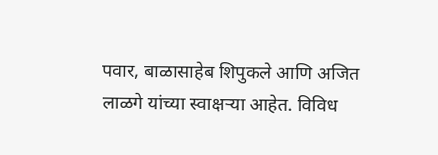पवार, बाळासाहेब शिपुकले आणि अजित लाळगे यांच्या स्वाक्षऱ्या आहेत. विविध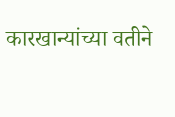कारखान्यांच्या वतीने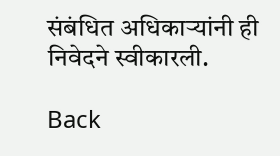संबंधित अधिकाऱ्यांनी ही निवेदने स्वीकारली.

Back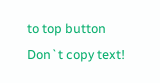to top button
Don`t copy text!